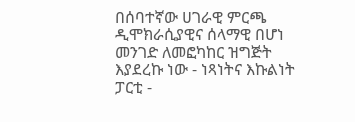በሰባተኛው ሀገራዊ ምርጫ ዲሞክራሲያዊና ሰላማዊ በሆነ መንገድ ለመፎካከር ዝግጅት እያደረኩ ነው - ነጻነትና እኩልነት ፓርቲ -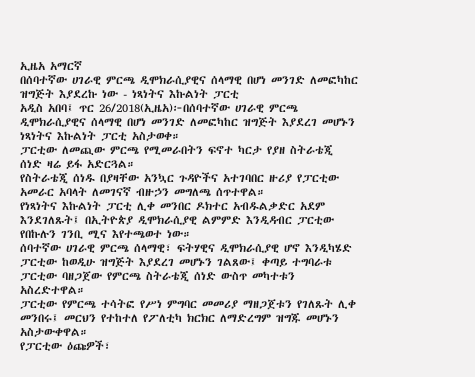ኢዜአ አማርኛ
በሰባተኛው ሀገራዊ ምርጫ ዲሞክራሲያዊና ሰላማዊ በሆነ መንገድ ለመፎካከር ዝግጅት እያደረኩ ነው - ነጻነትና እኩልነት ፓርቲ
አዲስ አበባ፤ ጥር 26/2018(ኢዜአ)፦በሰባተኛው ሀገራዊ ምርጫ ዲሞክራሲያዊና ሰላማዊ በሆነ መንገድ ለመፎካከር ዝግጅት እያደረገ መሆኑን ነጻነትና እኩልነት ፓርቲ አስታወቀ።
ፓርቲው ለመጪው ምርጫ የሚመራበትን ፍኖተ ካርታ የያዘ ስትራቴጂ ሰነድ ዛሬ ይፋ አድርጓል።
የስትራቴጂ ሰነዱ በያዛቸው አንኳር ጉዳዮችና አተገባበር ዙሪያ የፓርቲው አመራር አባላት ለመገናኛ ብዙኃን መግለጫ ሰጥተዋል።
የነጻነትና እኩልነት ፓርቲ ሊቀ መንበር ዶክተር አብዱልቃድር አደም እንደገለጹት፤ በኢትዮጵያ ዲሞክራሲያዊ ልምምድ እንዲዳብር ፓርቲው የበኩሉን ገንቢ ሚና እየተጫወተ ነው።
ሰባተኛው ሀገራዊ ምርጫ ሰላማዊ፣ ፍትሃዊና ዲሞክራሲያዊ ሆኖ እንዲካሄድ ፓርቲው ከወዲሁ ዝግጅት እያደረገ መሆኑን ገልጸው፤ ቀጣይ ተግባራቱ ፓርቲው ባዘጋጀው የምርጫ ስትራቴጂ ሰነድ ውስጥ መካተቱን አስረድተዋል።
ፓርቲው የምርጫ ተሳትፎ የሥነ ምግባር መመሪያ ማዘጋጀቱን የገለጹት ሊቀ መንበሩ፤ መርህን የተከተለ የፖለቲካ ክርክር ለማድረግም ዝግጁ መሆኑን አስታውቀዋል።
የፓርቲው ዕጩዎች፣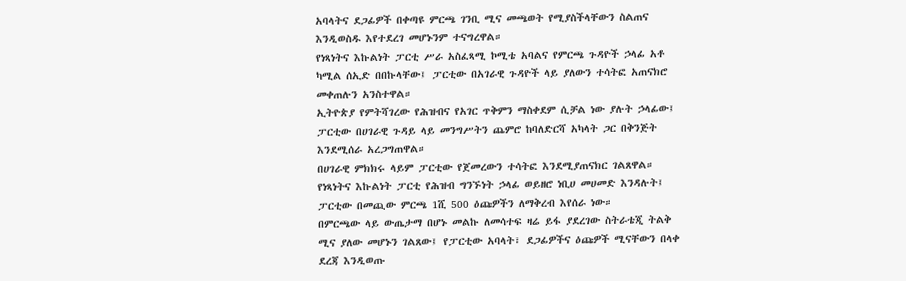አባላትና ደጋፊዎች በቀጣዩ ምርጫ ገንቢ ሚና መጫወት የሚያስችላቸውን ስልጠና እንዲወስዱ እየተደረገ መሆኑንም ተናግረዋል።
የነጻነትና እኩልነት ፓርቲ ሥራ አስፈጻሚ ኮሚቴ አባልና የምርጫ ጉዳዮች ኃላፊ አቶ ካሚል ሰኢድ በበኩላቸው፤ ፓርቲው በአገራዊ ጉዳዮች ላይ ያለውን ተሳትፎ አጠናክሮ መቀጠሉን አንስተዋል።
ኢትዮጵያ የምትሻገረው የሕዝብና የአገር ጥቅምን ማስቀደም ሲቻል ነው ያሉት ኃላፊው፤ ፓርቲው በሀገራዊ ጉዳይ ላይ መንግሥትን ጨምሮ ከባለድርሻ አካላት ጋር በቅንጅት እንደሚሰራ አረጋግጠዋል።
በሀገራዊ ምክክሩ ላይም ፓርቲው የጀመረውን ተሳትፎ እንደሚያጠናክር ገልጸዋል።
የነጻነትና እኩልነት ፓርቲ የሕዝብ ግንኙነት ኃላፊ ወይዘሮ ነቢሀ መሀመድ እንዳሉት፤ ፓርቲው በመጪው ምርጫ 1ሺ 500 ዕጩዎችን ለማቅረብ እየሰራ ነው።
በምርጫው ላይ ውጤታማ በሆኑ መልኩ ለመሳተፍ ዛሬ ይፋ ያደረገው ስትራቴጂ ትልቅ ሚና ያለው መሆኑን ገልጸው፤ የፓርቲው አባላት፣ ደጋፊዎችና ዕጩዎች ሚናቸውን በላቀ ደረጃ እንዲወጡ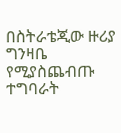በስትራቴጂው ዙሪያ ግንዛቤ የሚያስጨብጡ ተግባራት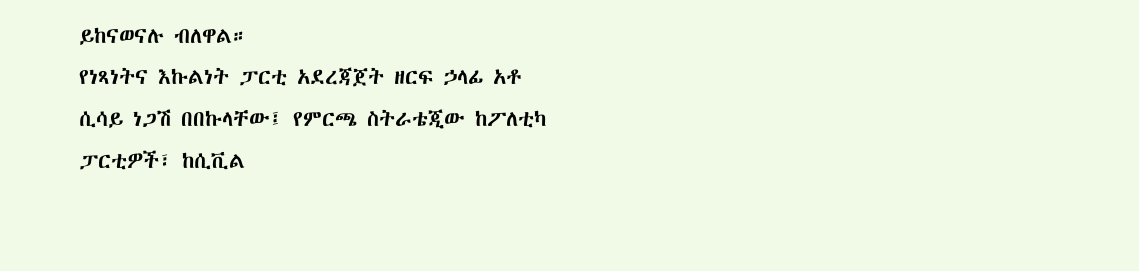ይከናወናሉ ብለዋል።
የነጻነትና እኩልነት ፓርቲ አደረጃጀት ዘርፍ ኃላፊ አቶ ሲሳይ ነጋሽ በበኩላቸው፤ የምርጫ ስትራቴጂው ከፖለቲካ ፓርቲዎች፣ ከሲቪል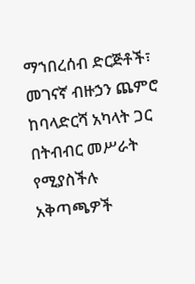ማኀበረሰብ ድርጅቶች፣ መገናኛ ብዙኃን ጨምሮ ከባላድርሻ አካላት ጋር በትብብር መሥራት የሚያስችሉ አቅጣጫዎች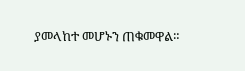ያመላከተ መሆኑን ጠቁመዋል።